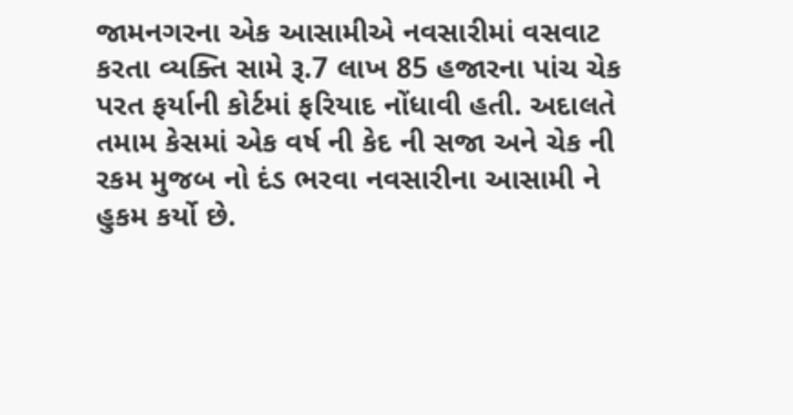જામનગરના એક આસામીએ નવસારીમાં વસવાટ કરતા વ્યક્તિ સામે રૂ.7 લાખ 85 હજારના પાંચ ચેક પરત ફર્યાની કોર્ટમાં ફરિયાદ નોંધાવી હતી. અદાલતે તમામ કેસમાં એક વર્ષ ની કેદ ની સજા અને ચેક ની રકમ મુજબ નો દંડ ભરવા નવસારીના આસામી ને હુકમ કર્યો છે.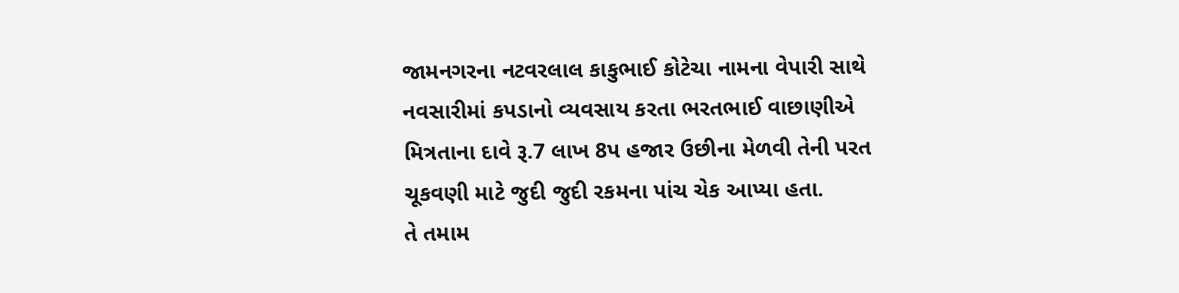જામનગરના નટવરલાલ કાકુભાઈ કોટેચા નામના વેપારી સાથે નવસારીમાં કપડાનો વ્યવસાય કરતા ભરતભાઈ વાછાણીએ મિત્રતાના દાવે રૂ.7 લાખ 8પ હજાર ઉછીના મેળવી તેની પરત ચૂકવણી માટે જુદી જુદી રકમના પાંચ ચેક આપ્યા હતા.
તે તમામ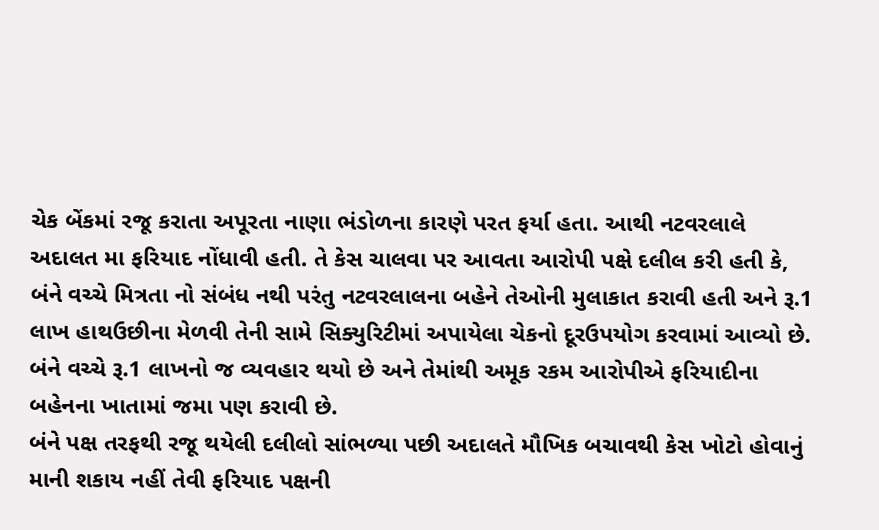ચેક બેંકમાં રજૂ કરાતા અપૂરતા નાણા ભંડોળના કારણે પરત ફર્યા હતા. આથી નટવરલાલે અદાલત મા ફરિયાદ નોંધાવી હતી. તે કેસ ચાલવા પર આવતા આરોપી પક્ષે દલીલ કરી હતી કે, બંને વચ્ચે મિત્રતા નો સંબંધ નથી પરંતુ નટવરલાલના બહેને તેઓની મુલાકાત કરાવી હતી અને રૂ.1 લાખ હાથઉછીના મેળવી તેની સામે સિક્યુરિટીમાં અપાયેલા ચેકનો દૂરઉપયોગ કરવામાં આવ્યો છે. બંને વચ્ચે રૂ.1 લાખનો જ વ્યવહાર થયો છે અને તેમાંથી અમૂક રકમ આરોપીએ ફરિયાદીના બહેનના ખાતામાં જમા પણ કરાવી છે.
બંને પક્ષ તરફથી રજૂ થયેલી દલીલો સાંભળ્યા પછી અદાલતે મૌખિક બચાવથી કેસ ખોટો હોવાનું માની શકાય નહીં તેવી ફરિયાદ પક્ષની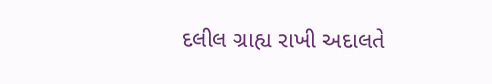દલીલ ગ્રાહ્ય રાખી અદાલતે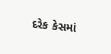દરેક કેસમાં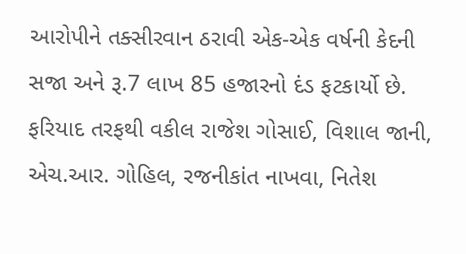આરોપીને તક્સીરવાન ઠરાવી એક-એક વર્ષની કેદની સજા અને રૂ.7 લાખ 85 હજારનો દંડ ફટકાર્યો છે. ફરિયાદ તરફથી વકીલ રાજેશ ગોસાઈ, વિશાલ જાની, એચ.આર. ગોહિલ, રજનીકાંત નાખવા, નિતેશ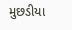મુછડીયા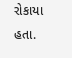રોકાયા હતા.